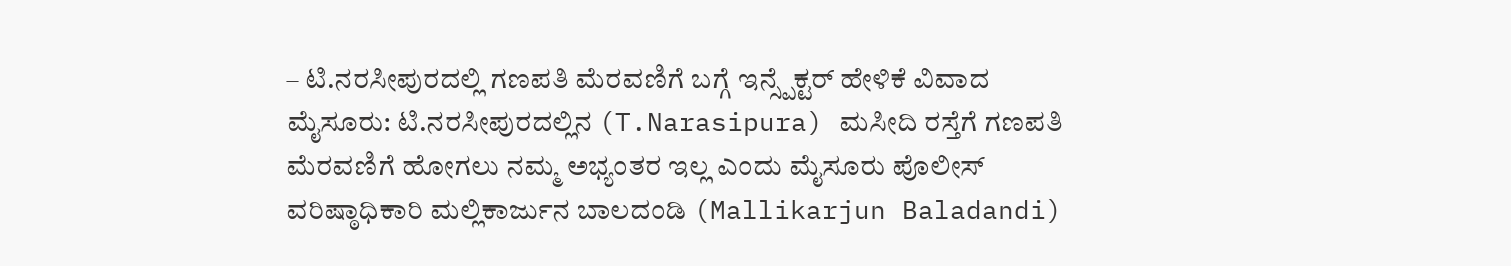– ಟಿ.ನರಸೀಪುರದಲ್ಲಿ ಗಣಪತಿ ಮೆರವಣಿಗೆ ಬಗ್ಗೆ ಇನ್ಸ್ಪೆಕ್ಟರ್ ಹೇಳಿಕೆ ವಿವಾದ
ಮೈಸೂರು: ಟಿ.ನರಸೀಪುರದಲ್ಲಿನ (T.Narasipura) ಮಸೀದಿ ರಸ್ತೆಗೆ ಗಣಪತಿ ಮೆರವಣಿಗೆ ಹೋಗಲು ನಮ್ಮ ಅಭ್ಯಂತರ ಇಲ್ಲ ಎಂದು ಮೈಸೂರು ಪೊಲೀಸ್ ವರಿಷ್ಠಾಧಿಕಾರಿ ಮಲ್ಲಿಕಾರ್ಜುನ ಬಾಲದಂಡಿ (Mallikarjun Baladandi)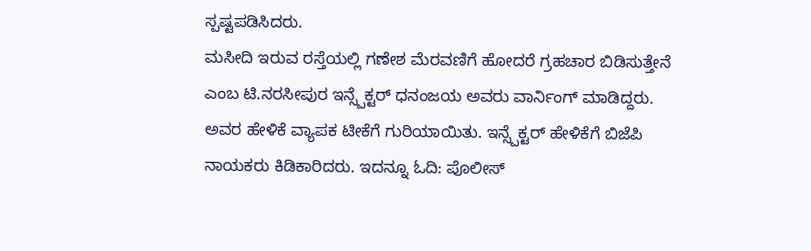ಸ್ಪಷ್ಟಪಡಿಸಿದರು.
ಮಸೀದಿ ಇರುವ ರಸ್ತೆಯಲ್ಲಿ ಗಣೇಶ ಮೆರವಣಿಗೆ ಹೋದರೆ ಗ್ರಹಚಾರ ಬಿಡಿಸುತ್ತೇನೆ ಎಂಬ ಟಿ.ನರಸೀಪುರ ಇನ್ಸ್ಪೆಕ್ಟರ್ ಧನಂಜಯ ಅವರು ವಾರ್ನಿಂಗ್ ಮಾಡಿದ್ದರು. ಅವರ ಹೇಳಿಕೆ ವ್ಯಾಪಕ ಟೀಕೆಗೆ ಗುರಿಯಾಯಿತು. ಇನ್ಸ್ಪೆಕ್ಟರ್ ಹೇಳಿಕೆಗೆ ಬಿಜೆಪಿ ನಾಯಕರು ಕಿಡಿಕಾರಿದರು. ಇದನ್ನೂ ಓದಿ: ಪೊಲೀಸ್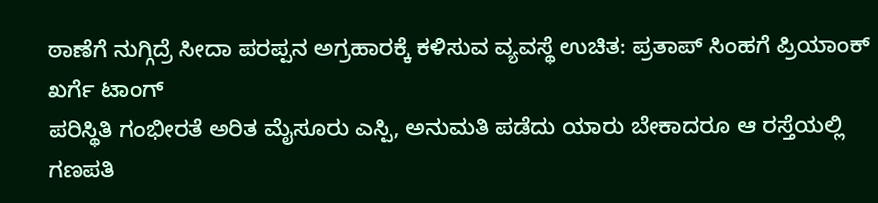ಠಾಣೆಗೆ ನುಗ್ಗಿದ್ರೆ ಸೀದಾ ಪರಪ್ಪನ ಅಗ್ರಹಾರಕ್ಕೆ ಕಳಿಸುವ ವ್ಯವಸ್ಥೆ ಉಚಿತ: ಪ್ರತಾಪ್ ಸಿಂಹಗೆ ಪ್ರಿಯಾಂಕ್ ಖರ್ಗೆ ಟಾಂಗ್
ಪರಿಸ್ಥಿತಿ ಗಂಭೀರತೆ ಅರಿತ ಮೈಸೂರು ಎಸ್ಪಿ, ಅನುಮತಿ ಪಡೆದು ಯಾರು ಬೇಕಾದರೂ ಆ ರಸ್ತೆಯಲ್ಲಿ ಗಣಪತಿ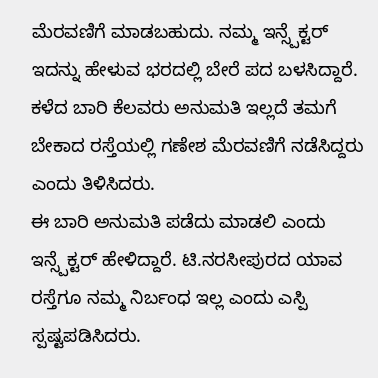ಮೆರವಣಿಗೆ ಮಾಡಬಹುದು. ನಮ್ಮ ಇನ್ಸ್ಪೆಕ್ಟರ್ ಇದನ್ನು ಹೇಳುವ ಭರದಲ್ಲಿ ಬೇರೆ ಪದ ಬಳಸಿದ್ದಾರೆ. ಕಳೆದ ಬಾರಿ ಕೆಲವರು ಅನುಮತಿ ಇಲ್ಲದೆ ತಮಗೆ ಬೇಕಾದ ರಸ್ತೆಯಲ್ಲಿ ಗಣೇಶ ಮೆರವಣಿಗೆ ನಡೆಸಿದ್ದರು ಎಂದು ತಿಳಿಸಿದರು.
ಈ ಬಾರಿ ಅನುಮತಿ ಪಡೆದು ಮಾಡಲಿ ಎಂದು ಇನ್ಸ್ಪೆಕ್ಟರ್ ಹೇಳಿದ್ದಾರೆ. ಟಿ.ನರಸೀಪುರದ ಯಾವ ರಸ್ತೆಗೂ ನಮ್ಮ ನಿರ್ಬಂಧ ಇಲ್ಲ ಎಂದು ಎಸ್ಪಿ ಸ್ಪಷ್ಟಪಡಿಸಿದರು.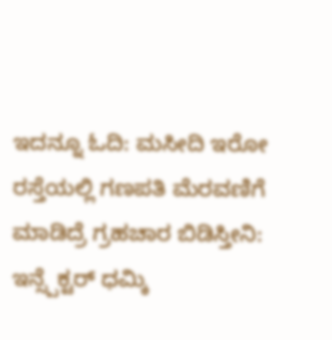ಇದನ್ನೂ ಓದಿ: ಮಸೀದಿ ಇರೋ ರಸ್ತೆಯಲ್ಲಿ ಗಣಪತಿ ಮೆರವಣಿಗೆ ಮಾಡಿದ್ರೆ ಗ್ರಹಚಾರ ಬಿಡಿಸ್ತೀನಿ: ಇನ್ಸ್ಪೆಕ್ಟರ್ ಧಮ್ಕಿ